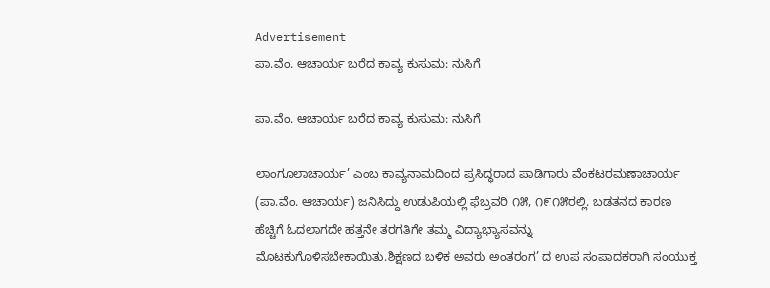Advertisement
ಪಾ.ವೆಂ. ಆಚಾರ್ಯ ಬರೆದ ಕಾವ್ಯ ಕುಸುಮ: ನುಸಿಗೆ

ಪಾ.ವೆಂ. ಆಚಾರ್ಯ ಬರೆದ ಕಾವ್ಯ ಕುಸುಮ: ನುಸಿಗೆ

ಲಾಂಗೂಲಾಚಾರ್ಯ’ ಎಂಬ ಕಾವ್ಯನಾಮದಿಂದ ಪ್ರಸಿದ್ಧರಾದ ಪಾಡಿಗಾರು ವೆಂಕಟರಮಣಾಚಾರ್ಯ (ಪಾ.ವೆಂ. ಆಚಾರ್ಯ) ಜನಿಸಿದ್ದು ಉಡುಪಿಯಲ್ಲಿ ಫೆಬ್ರವರಿ ೧೫, ೧೯೧೫ರಲ್ಲಿ. ಬಡತನದ ಕಾರಣ ಹೆಚ್ಚಿಗೆ ಓದಲಾಗದೇ ಹತ್ತನೇ ತರಗತಿಗೇ ತಮ್ಮ ವಿದ್ಯಾಭ್ಯಾಸವನ್ನು ಮೊಟಕುಗೊಳಿಸಬೇಕಾಯಿತು.ಶಿಕ್ಷಣದ ಬಳಿಕ ಅವರು ಅಂತರಂಗ’ ದ ಉಪ ಸಂಪಾದಕರಾಗಿ ಸಂಯುಕ್ತ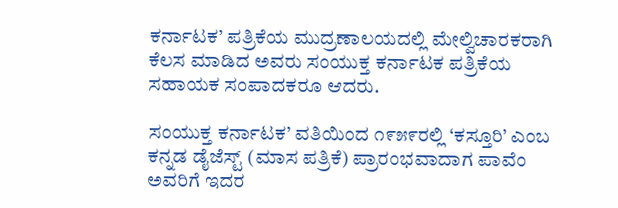ಕರ್ನಾಟಕ’ ಪತ್ರಿಕೆಯ ಮುದ್ರಣಾಲಯದಲ್ಲಿ ಮೇಲ್ವಿಚಾರಕರಾಗಿ ಕೆಲಸ ಮಾಡಿದ ಅವರು ಸಂಯುಕ್ತ ಕರ್ನಾಟಕ ಪತ್ರಿಕೆಯ ಸಹಾಯಕ ಸಂಪಾದಕರೂ ಆದರು.

ಸಂಯುಕ್ತ ಕರ್ನಾಟಕ’ ವತಿಯಿಂದ ೧೯೫೯ರಲ್ಲಿ ‘ಕಸ್ತೂರಿ’ ಎಂಬ ಕನ್ನಡ ಡೈಜೆಸ್ಟ್ (ಮಾಸ ಪತ್ರಿಕೆ) ಪ್ರಾರಂಭವಾದಾಗ ಪಾವೆಂ ಅವರಿಗೆ ಇದರ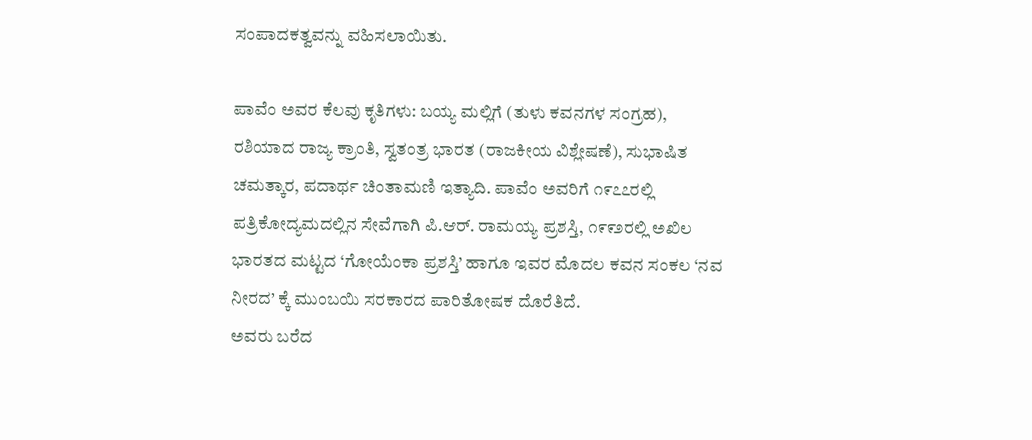ಸಂಪಾದಕತ್ವವನ್ನು ವಹಿಸಲಾಯಿತು.

ಪಾವೆಂ ಅವರ ಕೆಲವು ಕೃತಿಗಳು: ಬಯ್ಯ ಮಲ್ಲಿಗೆ (ತುಳು ಕವನಗಳ ಸಂಗ್ರಹ), ರಶಿಯಾದ ರಾಜ್ಯ ಕ್ರಾಂತಿ, ಸ್ವತಂತ್ರ ಭಾರತ (ರಾಜಕೀಯ ವಿಶ್ಲೇಷಣೆ), ಸುಭಾಷಿತ ಚಮತ್ಕಾರ, ಪದಾರ್ಥ ಚಿಂತಾಮಣಿ ಇತ್ಯಾದಿ. ಪಾವೆಂ ಅವರಿಗೆ ೧೯೭೭ರಲ್ಲಿ ಪತ್ರಿಕೋದ್ಯಮದಲ್ಲಿನ ಸೇವೆಗಾಗಿ ಪಿ.ಆರ್. ರಾಮಯ್ಯ ಪ್ರಶಸ್ತಿ, ೧೯೯೨ರಲ್ಲಿ ಅಖಿಲ ಭಾರತದ ಮಟ್ಟದ ‘ಗೋಯೆಂಕಾ ಪ್ರಶಸ್ತಿ’ ಹಾಗೂ ಇವರ ಮೊದಲ ಕವನ ಸಂಕಲ ‘ನವ ನೀರದ’ ಕ್ಕೆ ಮುಂಬಯಿ ಸರಕಾರದ ಪಾರಿತೋಷಕ ದೊರೆತಿದೆ.
ಅವರು ಬರೆದ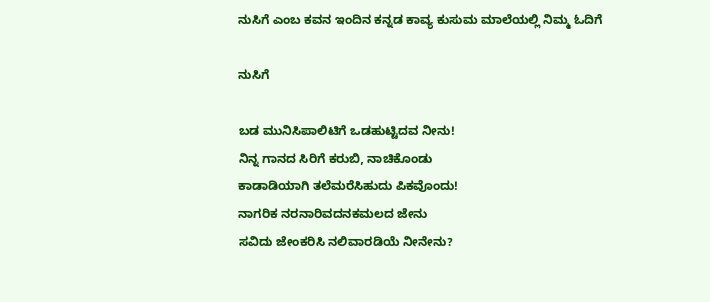ನುಸಿಗೆ ಎಂಬ ಕವನ ಇಂದಿನ ಕನ್ನಡ ಕಾವ್ಯ ಕುಸುಮ ಮಾಲೆಯಲ್ಲಿ ನಿಮ್ಮ ಓದಿಗೆ

ನುಸಿಗೆ

ಬಡ ಮುನಿಸಿಪಾಲಿಟಿಗೆ ಒಡಹುಟ್ಟಿದವ ನೀನು!
ನಿನ್ನ ಗಾನದ ಸಿರಿಗೆ ಕರುಬಿ, ನಾಚಿಕೊಂಡು
ಕಾಡಾಡಿಯಾಗಿ ತಲೆಮರೆಸಿಹುದು ಪಿಕವೊಂದು!
ನಾಗರಿಕ ನರನಾರಿವದನಕಮಲದ ಜೇನು
ಸವಿದು ಜೇಂಕರಿಸಿ ನಲಿವಾರಡಿಯೆ ನೀನೇನು?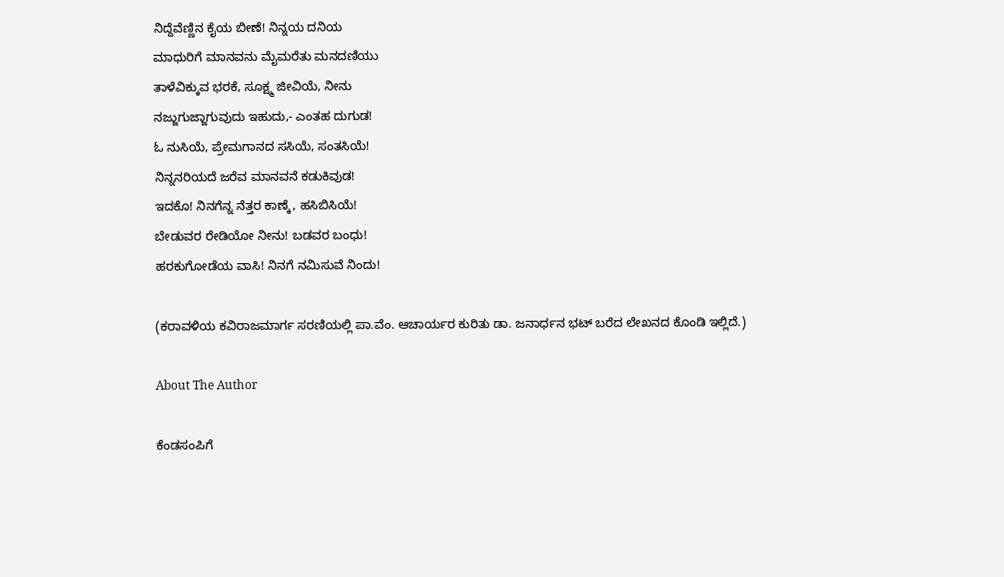ನಿದ್ದೆವೆಣ್ಣಿನ ಕೈಯ ಬೀಣೆ! ನಿನ್ನಯ ದನಿಯ
ಮಾಧುರಿಗೆ ಮಾನವನು ಮೈಮರೆತು ಮನದಣಿಯು
ತಾಳೆವಿಕ್ಕುವ ಭರಕೆ, ಸೂಕ್ಷ್ಮ ಜೀವಿಯೆ, ನೀನು
ನಜ್ಜುಗುಜ್ಜಾಗುವುದು ಇಹುದು,- ಎಂತಹ ದುಗುಡ!
ಓ ನುಸಿಯೆ, ಪ್ರೇಮಗಾನದ ಸಸಿಯೆ, ಸಂತಸಿಯೆ!
ನಿನ್ನನರಿಯದೆ ಜರೆವ ಮಾನವನೆ ಕಡುಕಿವುಡ!
ಇದಕೊ! ನಿನಗೆನ್ನ ನೆತ್ತರ ಕಾಣ್ಕೆ, ಹಸಿಬಿಸಿಯೆ!
ಬೇಡುವರ ರೇಡಿಯೋ ನೀನು! ಬಡವರ ಬಂಧು!
ಹರಕುಗೋಡೆಯ ವಾಸಿ! ನಿನಗೆ ನಮಿಸುವೆ ನಿಂದು!

(ಕರಾವಳಿಯ ಕವಿರಾಜಮಾರ್ಗ ಸರಣಿಯಲ್ಲಿ ಪಾ.ವೆಂ. ಆಚಾರ್ಯರ ಕುರಿತು ಡಾ. ಜನಾರ್ಧನ ಭಟ್‌ ಬರೆದ ಲೇಖನದ ಕೊಂಡಿ ಇಲ್ಲಿದೆ.)

About The Author

ಕೆಂಡಸಂಪಿಗೆ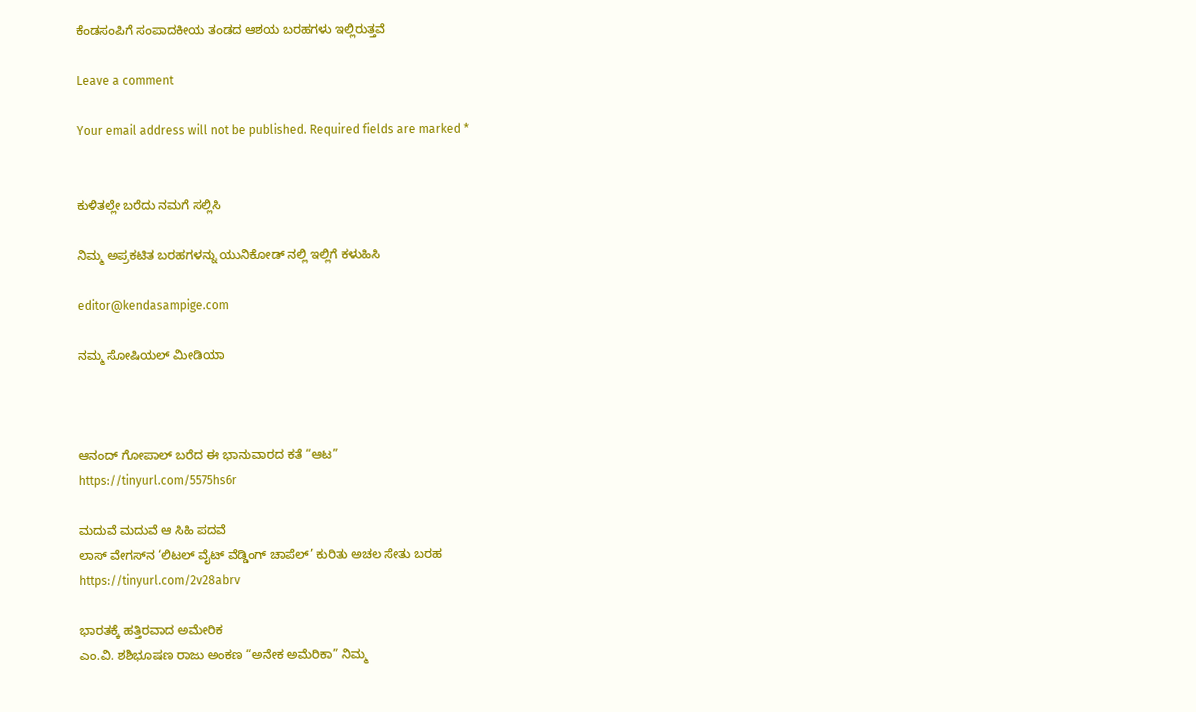ಕೆಂಡಸಂಪಿಗೆ ಸಂಪಾದಕೀಯ ತಂಡದ ಆಶಯ ಬರಹಗಳು ಇಲ್ಲಿರುತ್ತವೆ

Leave a comment

Your email address will not be published. Required fields are marked *


ಕುಳಿತಲ್ಲೇ ಬರೆದು ನಮಗೆ ಸಲ್ಲಿಸಿ

ನಿಮ್ಮ ಅಪ್ರಕಟಿತ ಬರಹಗಳನ್ನು ಯುನಿಕೋಡ್ ನಲ್ಲಿ ಇಲ್ಲಿಗೆ ಕಳುಹಿಸಿ

editor@kendasampige.com

ನಮ್ಮ ಸೋಷಿಯಲ್‌ ಮೀಡಿಯಾ



ಆನಂದ್‌ ಗೋಪಾಲ್‌ ಬರೆದ ಈ ಭಾನುವಾರದ ಕತೆ “ಆಟ”
https://tinyurl.com/5575hs6r

ಮದುವೆ ಮದುವೆ ಆ ಸಿಹಿ ಪದವೆ
ಲಾಸ್‌ ವೇಗಸ್‌ನ ‘ಲಿಟಲ್ ವೈಟ್ ವೆಡ್ಡಿಂಗ್ ಚಾಪೆಲ್’ ಕುರಿತು ಅಚಲ ಸೇತು ಬರಹ
https://tinyurl.com/2v28abrv

ಭಾರತಕ್ಕೆ ಹತ್ತಿರವಾದ ಅಮೇರಿಕ
ಎಂ.ವಿ. ಶಶಿಭೂಷಣ ರಾಜು ಅಂಕಣ “ಅನೇಕ ಅಮೆರಿಕಾ” ನಿಮ್ಮ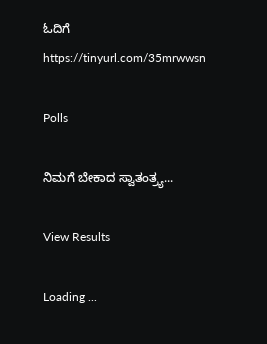ಓದಿಗೆ
https://tinyurl.com/35mrwwsn

Polls

ನಿಮಗೆ ಬೇಕಾದ ಸ್ವಾತಂತ್ರ್ಯ...

View Results

Loading ...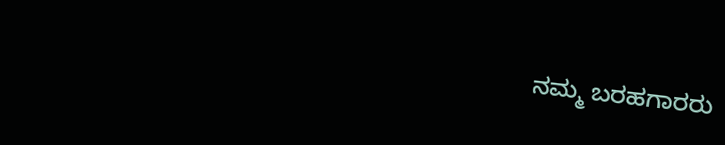ನಮ್ಮ ಬರಹಗಾರರು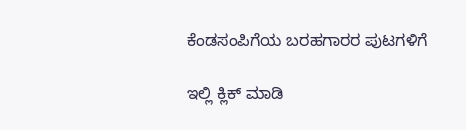ಕೆಂಡಸಂಪಿಗೆಯ ಬರಹಗಾರರ ಪುಟಗಳಿಗೆ

ಇಲ್ಲಿ ಕ್ಲಿಕ್ ಮಾಡಿ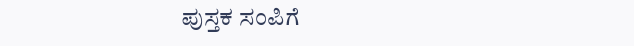ಪುಸ್ತಕ ಸಂಪಿಗೆ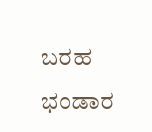ಬರಹ ಭಂಡಾರ